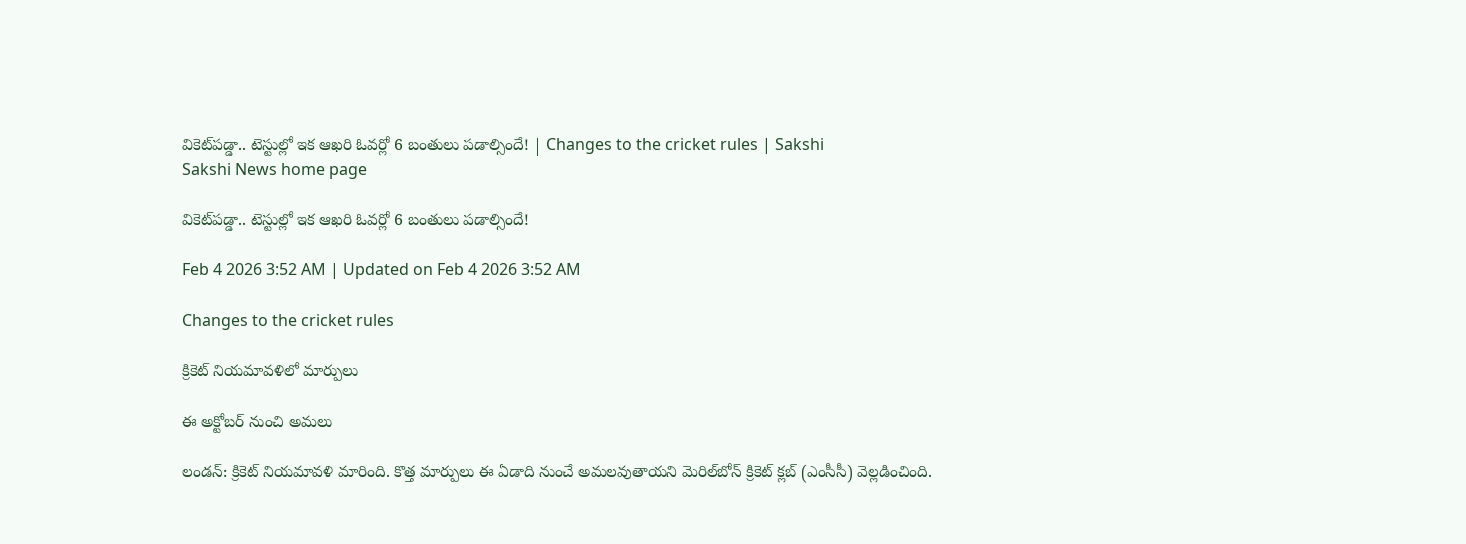వికెట్‌పడ్డా.. టెస్టుల్లో ఇక ఆఖరి ఓవర్లో 6 బంతులు పడాల్సిందే! | Changes to the cricket rules | Sakshi
Sakshi News home page

వికెట్‌పడ్డా.. టెస్టుల్లో ఇక ఆఖరి ఓవర్లో 6 బంతులు పడాల్సిందే!

Feb 4 2026 3:52 AM | Updated on Feb 4 2026 3:52 AM

Changes to the cricket rules

క్రికెట్‌ నియమావళిలో మార్పులు

ఈ అక్టోబర్‌ నుంచి అమలు

లండన్‌: క్రికెట్‌ నియమావళి మారింది. కొత్త మార్పులు ఈ ఏడాది నుంచే అమలవుతాయని మెరిల్‌బోన్‌ క్రికెట్‌ క్లబ్‌ (ఎంసీసీ) వెల్లడించింది.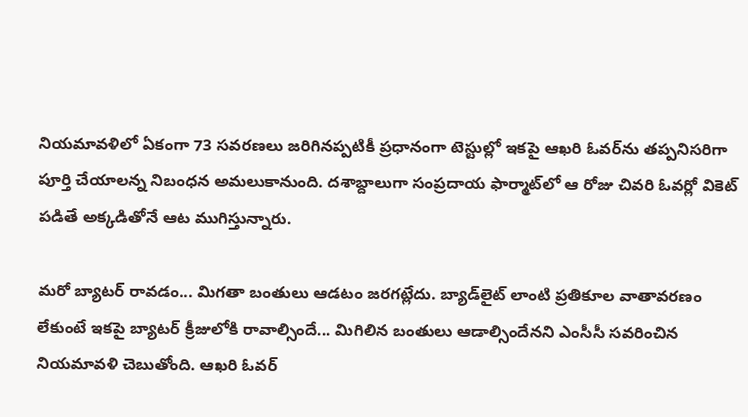నియమావళిలో ఏకంగా 73 సవరణలు జరిగినప్పటికీ ప్రధానంగా టెస్టుల్లో ఇకపై ఆఖరి ఓవర్‌ను తప్పనిసరిగా పూర్తి చేయాలన్న నిబంధన అమలుకానుంది. దశాబ్దాలుగా సంప్రదాయ ఫార్మాట్‌లో ఆ రోజు చివరి ఓవర్లో వికెట్‌ పడితే అక్కడితోనే ఆట ముగిస్తున్నారు.

మరో బ్యాటర్‌ రావడం... మిగతా బంతులు ఆడటం జరగట్లేదు. బ్యాడ్‌లైట్‌ లాంటి ప్రతికూల వాతావరణం లేకుంటే ఇకపై బ్యాటర్‌ క్రీజులోకి రావాల్సిందే... మిగిలిన బంతులు ఆడాల్సిందేనని ఎంసీసీ సవరించిన నియమావళి చెబుతోంది. ఆఖరి ఓవర్‌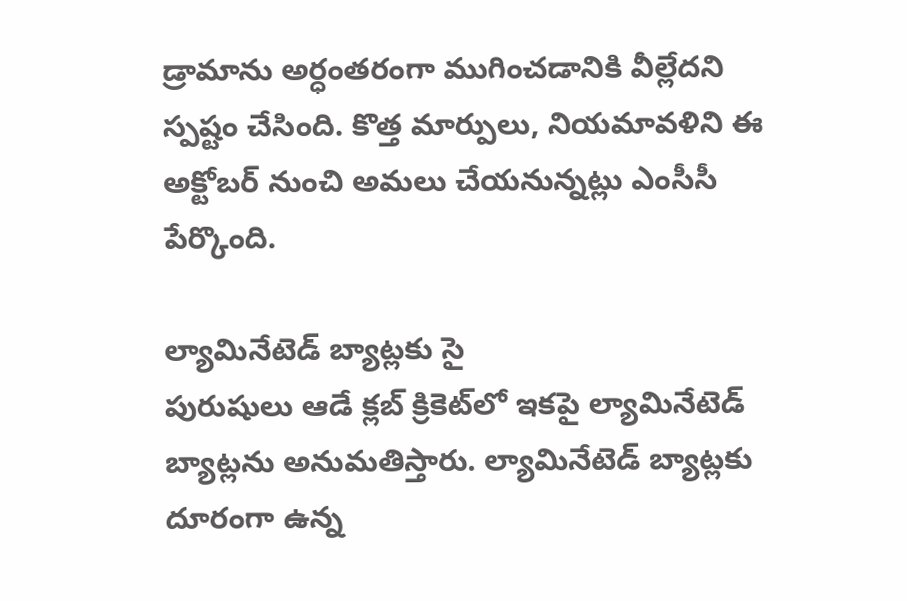డ్రామాను అర్ధంతరంగా ముగించడానికి వీల్లేదని స్పష్టం చేసింది. కొత్త మార్పులు, నియమావళిని ఈ అక్టోబర్‌ నుంచి అమలు చేయనున్నట్లు ఎంసీసీ పేర్కొంది.

ల్యామినేటెడ్‌ బ్యాట్లకు సై
పురుషులు ఆడే క్లబ్‌ క్రికెట్‌లో ఇకపై ల్యామినేటెడ్‌ బ్యాట్లను అనుమతిస్తారు. ల్యామినేటెడ్‌ బ్యాట్లకు దూరంగా ఉన్న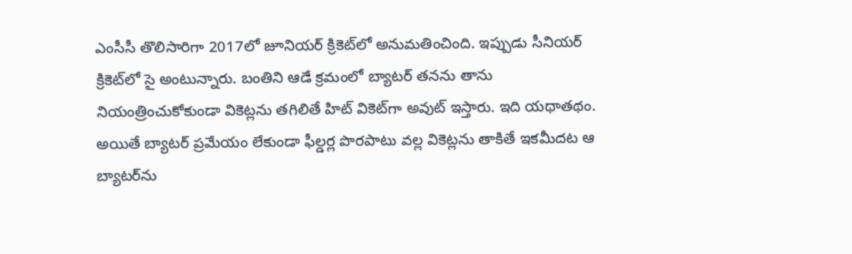ఎంసీసీ తొలిసారిగా 2017లో జూనియర్‌ క్రికెట్‌లో అనుమతించింది. ఇప్పుడు సీనియర్‌ క్రికెట్‌లో సై అంటున్నారు. బంతిని ఆడే క్రమంలో బ్యాటర్‌ తనను తాను నియంత్రించుకోకుండా వికెట్లను తగిలితే హిట్‌ వికెట్‌గా అవుట్‌ ఇస్తారు. ఇది యథాతథం. అయితే బ్యాటర్‌ ప్రమేయం లేకుండా ఫీల్డర్ల పొరపాటు వల్ల వికెట్లను తాకితే ఇకమీదట ఆ బ్యాటర్‌ను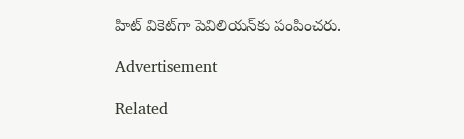హిట్‌ వికెట్‌గా పెవిలియన్‌కు పంపించరు.

Advertisement

Related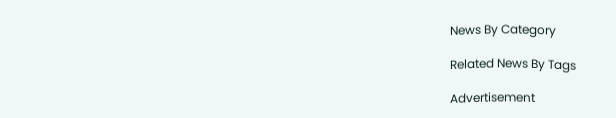News By Category

Related News By Tags

Advertisement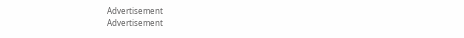Advertisement
Advertisement